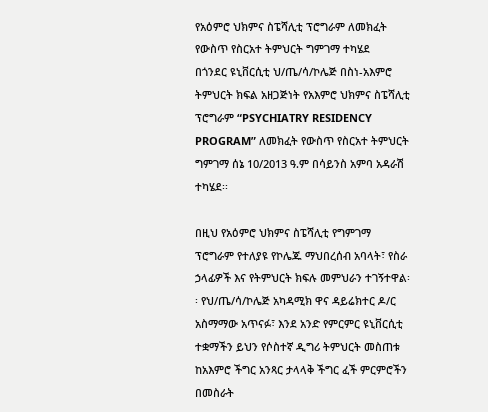የአዕምሮ ህክምና ስፔሻሊቲ ፕሮግራም ለመክፈት የውስጥ የስርአተ ትምህርት ግምገማ ተካሄደ
በጎንደር ዩኒቨርሲቲ ህ/ጤ/ሳ/ኮሌጅ በስነ-አእምሮ ትምህርት ክፍል አዘጋጅነት የአእምሮ ህክምና ስፔሻሊቲ ፕሮግራም “PSYCHIATRY RESIDENCY PROGRAM” ለመክፈት የውስጥ የስርአተ ትምህርት ግምገማ ሰኔ 10/2013 ዓ.ም በሳይንስ አምባ አዳራሽ ተካሄደ፡፡

በዚህ የአዕምሮ ህክምና ስፔሻሊቲ የግምገማ ፕሮግራም የተለያዩ የኮሌጁ ማህበረሰብ አባላት፣ የስራ ኃላፊዎች እና የትምህርት ክፍሉ መምህራን ተገኝተዋል፡፡ የህ/ጤ/ሳ/ኮሌጅ አካዳሚክ ዋና ዳይሬክተር ዶ/ር አስማማው አጥናፉ፣ እንደ አንድ የምርምር ዩኒቨርሲቲ ተቋማችን ይህን የሶስተኛ ዲግሪ ትምህርት መስጠቱ ከአእምሮ ችግር አንጻር ታላላቅ ችግር ፈች ምርምሮችን በመስራት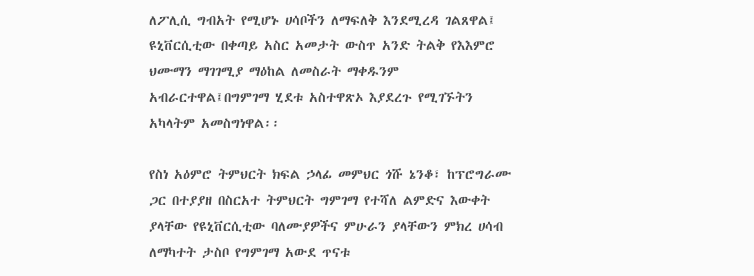ለፖሊሲ ግብአት የሚሆኑ ሀሳቦችን ለማፍለቅ እንደሚረዳ ገልጸዋል፤ ዩኒቨርሲቲው በቀጣይ አስር አመታት ውስጥ አንድ ትልቅ የእእምሮ ህሙማን ማገገሚያ ማዕከል ለመስራት ማቀዱንም አብራርተዋል፤በግምገማ ሂደቱ አስተዋጽኦ እያደረጉ የሚገኙትን አካላትም አመስግነዋል፡፡

የስነ አዕምሮ ትምህርት ክፍል ኃላፊ መምህር ጎሹ ኔንቆ፣ ከፕሮግራሙ ጋር በተያያዘ በስርአተ ትምህርት ግምገማ የተሻለ ልምድና እውቀት ያላቸው የዩኒቨርሲቲው ባለሙያዎችና ምሁራን ያላቸውን ምክረ ሀሳብ ለማካተት ታስቦ የግምገማ አውደ ጥናቱ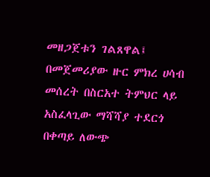መዘጋጀቱን ገልጸዋል፤ በመጀመሪያው ዙር ምክረ ሀሳብ መሰረት በስርአተ ትምህር ላይ አስፈላጊው ማሻሻያ ተደርጎ በቀጣይ ለውጭ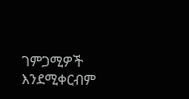ገምጋሚዎች እንደሚቀርብም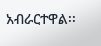አብራርተዋል፡፡